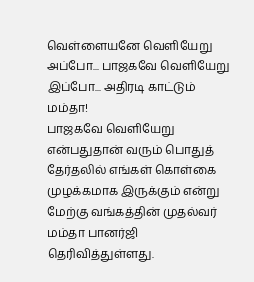வெள்ளையனே வெளியேறு அப்போ... பாஜகவே வெளியேறு இப்போ... அதிரடி காட்டும் மம்தா!
பாஜகவே வெளியேறு என்பதுதான் வரும் பொதுத் தேர்தலில் எங்கள் கொள்கை முழக்கமாக இருக்கும் என்று மேற்கு வங்கத்தின் முதல்வர் மம்தா பானர்ஜி தெரிவித்துள்ளது.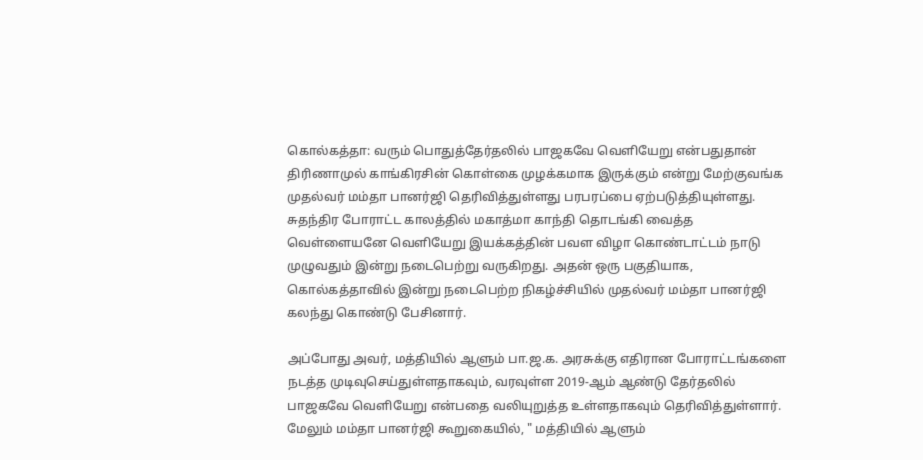கொல்கத்தா: வரும் பொதுத்தேர்தலில் பாஜகவே வெளியேறு என்பதுதான் திரிணாமுல் காங்கிரசின் கொள்கை முழக்கமாக இருக்கும் என்று மேற்குவங்க முதல்வர் மம்தா பானர்ஜி தெரிவித்துள்ளது பரபரப்பை ஏற்படுத்தியுள்ளது.
சுதந்திர போராட்ட காலத்தில் மகாத்மா காந்தி தொடங்கி வைத்த வெள்ளையனே வெளியேறு இயக்கத்தின் பவள விழா கொண்டாட்டம் நாடு முழுவதும் இன்று நடைபெற்று வருகிறது. அதன் ஒரு பகுதியாக, கொல்கத்தாவில் இன்று நடைபெற்ற நிகழ்ச்சியில் முதல்வர் மம்தா பானர்ஜி கலந்து கொண்டு பேசினார்.

அப்போது அவர், மத்தியில் ஆளும் பா.ஜ.க. அரசுக்கு எதிரான போராட்டங்களை நடத்த முடிவுசெய்துள்ளதாகவும், வரவுள்ள 2019-ஆம் ஆண்டு தேர்தலில் பாஜகவே வெளியேறு என்பதை வலியுறுத்த உள்ளதாகவும் தெரிவித்துள்ளார்.
மேலும் மம்தா பானர்ஜி கூறுகையில், " மத்தியில் ஆளும்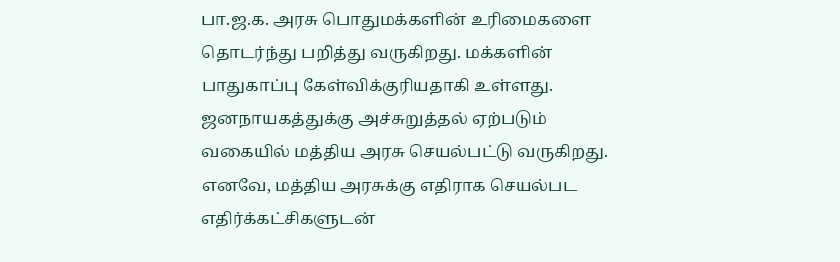பா.ஜ.க. அரசு பொதுமக்களின் உரிமைகளை தொடர்ந்து பறித்து வருகிறது. மக்களின் பாதுகாப்பு கேள்விக்குரியதாகி உள்ளது. ஜனநாயகத்துக்கு அச்சுறுத்தல் ஏற்படும் வகையில் மத்திய அரசு செயல்பட்டு வருகிறது.
எனவே, மத்திய அரசுக்கு எதிராக செயல்பட எதிர்க்கட்சிகளுடன்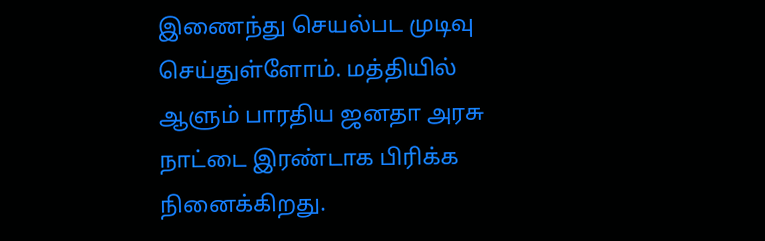இணைந்து செயல்பட முடிவு செய்துள்ளோம். மத்தியில் ஆளும் பாரதிய ஜனதா அரசு நாட்டை இரண்டாக பிரிக்க நினைக்கிறது.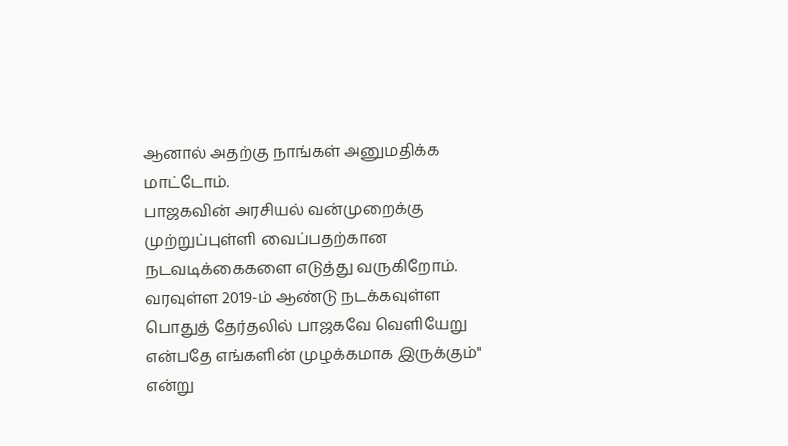ஆனால் அதற்கு நாங்கள் அனுமதிக்க மாட்டோம்.
பாஜகவின் அரசியல் வன்முறைக்கு முற்றுப்புள்ளி வைப்பதற்கான நடவடிக்கைகளை எடுத்து வருகிறோம். வரவுள்ள 2019-ம் ஆண்டு நடக்கவுள்ள பொதுத் தேர்தலில் பாஜகவே வெளியேறு என்பதே எங்களின் முழக்கமாக இருக்கும்" என்று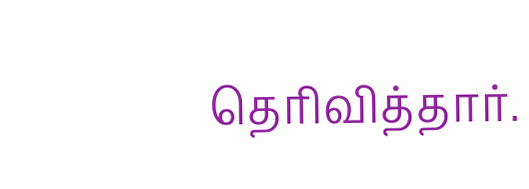தெரிவித்தார்.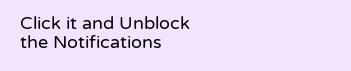Click it and Unblock the Notifications